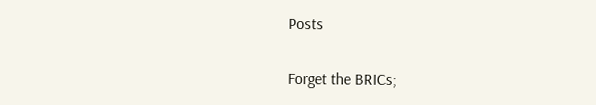Posts

Forget the BRICs;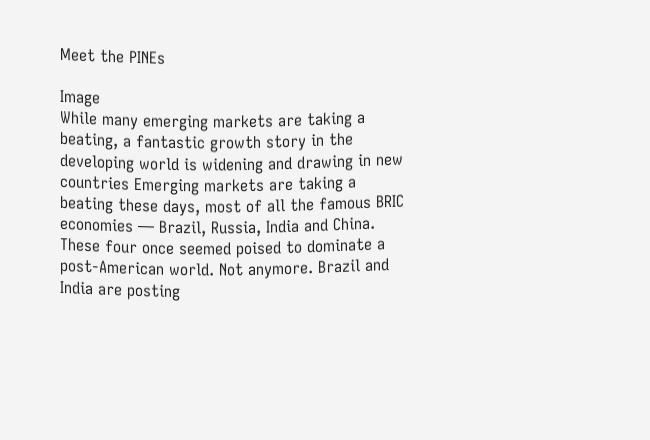Meet the PINEs

Image
While many emerging markets are taking a beating, a fantastic growth story in the developing world is widening and drawing in new countries Emerging markets are taking a beating these days, most of all the famous BRIC economies — Brazil, Russia, India and China. These four once seemed poised to dominate a post-American world. Not anymore. Brazil and India are posting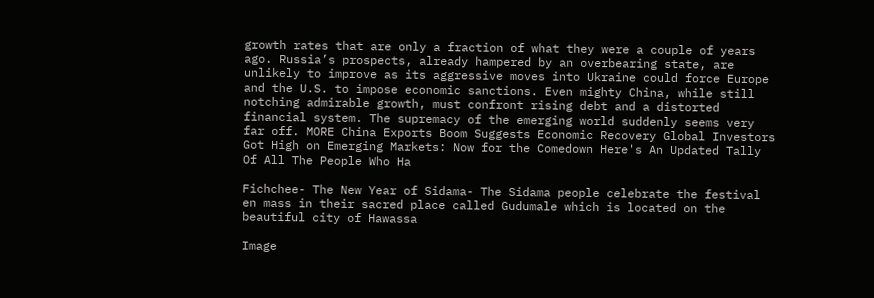growth rates that are only a fraction of what they were a couple of years ago. Russia’s prospects, already hampered by an overbearing state, are unlikely to improve as its aggressive moves into Ukraine could force Europe and the U.S. to impose economic sanctions. Even mighty China, while still notching admirable growth, must confront rising debt and a distorted financial system. The supremacy of the emerging world suddenly seems very far off. MORE China Exports Boom Suggests Economic Recovery Global Investors Got High on Emerging Markets: Now for the Comedown Here's An Updated Tally Of All The People Who Ha

Fichchee- The New Year of Sidama- The Sidama people celebrate the festival en mass in their sacred place called Gudumale which is located on the beautiful city of Hawassa

Image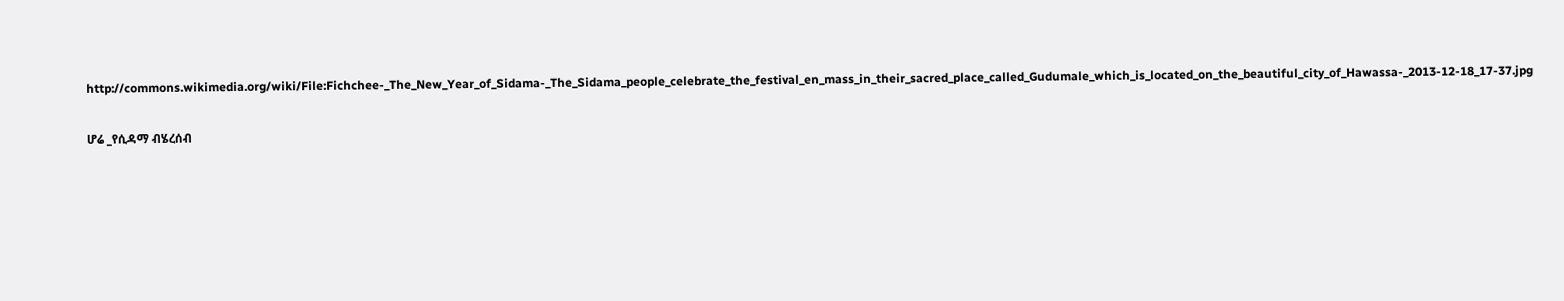http://commons.wikimedia.org/wiki/File:Fichchee-_The_New_Year_of_Sidama-_The_Sidama_people_celebrate_the_festival_en_mass_in_their_sacred_place_called_Gudumale_which_is_located_on_the_beautiful_city_of_Hawassa-_2013-12-18_17-37.jpg

ሆሬ _የሲዳማ ብሄረሰብ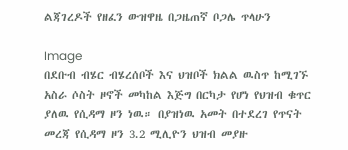ልጃገረዶች የዘፈን ውዝዋዜ በጋዜጠኛ ቦጋሌ ጥላሁን

Image
በደቡብ ብሄር ብሄረሰቦች እና ህዝቦች ክልል ዉስጥ ከሚገኙ አስራ ሶስት ዞኖች መካከል እጅግ በርካታ የሆነ የህዝብ ቁጥር ያለዉ የሲዳማ ዞን ነዉ። በያዝነዉ አመት በተደረገ የጥናት መረጃ የሲዳማ ዞን 3.2 ሚሊዮን ህዝብ መያዙ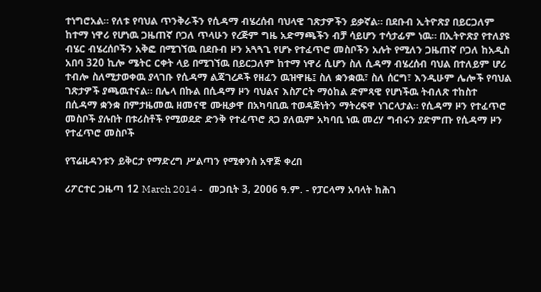ተነግሮአል። የለቱ የባህል ጥንቅራችን የሲዳማ ብሄረሰብ ባህላዊ ገጽታዎችን ይቃኛል። በደቡብ ኢትዮጽያ በይርጋለም ከተማ ነዋሪ የሆነዉ ጋዜጠኛ ቦጋለ ጥላሁን የረጅም ግዜ አድማጫችን ብቻ ሳይሆን ተሳታፊም ነዉ። በኢትዮጽያ የተለያዩ ብሄር ብሄረሰቦችን አቅፎ በሚገኘዉ በደቡብ ዞን አጓጓጊ የሆኑ የተፈጥሮ መስቦችን አሉት የሚለን ጋዜጠኛ ቦጋለ ከአዲስ አበባ 320 ኪሎ ሜትር ርቀት ላይ በሚገኘዉ በይርጋለም ከተማ ነዋሪ ሲሆን ስለ ሲዳማ ብሄረሰብ ባህል በተለይም ሆሪ ተብሎ ስለሚታወቀዉ ያላገቡ የሲዳማ ልጃገረዶች የዘፈን ዉዝዋዜ፤ ስለ ቋንቋዉ፣ ስለ ሰርግ፣ እንዲሁም ሌሎች የባህል ገጽታዎች ያጫዉተናል። በሌላ በኩል በሲዳማ ዞን ባህልና እስፖርት ማዕከል ድምጻዊ የሆነችዉ ትብለጽ ተከስተ በሲዳማ ቋንቋ በምታዜመዉ ዘመናዊ ሙዚቃዋ በአካባቢዉ ተወዳጅነትን ማትረፍዋ ነገርላታል። የሲዳማ ዞን የተፈጥሮ መስቦች ያሉበት በቱሪስቶች የሚወደድ ድንቅ የተፈጥሮ ጸጋ ያለዉም አካባቢ ነዉ መረሃ ግብሩን ያድምጡ የሲዳማ ዞን የተፈጥሮ መስቦች

የፕሬዚዳንቱን ይቅርታ የማድረግ ሥልጣን የሚቀንስ አዋጅ ቀረበ

ሪፖርተር ጋዜጣ 12 March 2014 -   መጋቢት 3, 2006 ዓ.ም. - የፓርላማ አባላት ከሕገ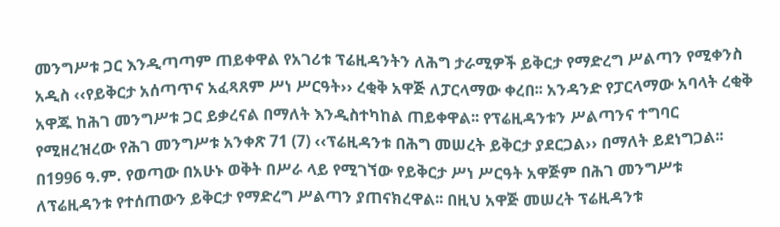መንግሥቱ ጋር እንዲጣጣም ጠይቀዋል የአገሪቱ ፕሬዚዳንትን ለሕግ ታራሚዎች ይቅርታ የማድረግ ሥልጣን የሚቀንስ አዲስ ‹‹የይቅርታ አሰጣጥና አፈጻጸም ሥነ ሥርዓት›› ረቂቅ አዋጅ ለፓርላማው ቀረበ፡፡ አንዳንድ የፓርላማው አባላት ረቂቅ አዋጁ ከሕገ መንግሥቱ ጋር ይቃረናል በማለት እንዲስተካከል ጠይቀዋል፡፡ የፕሬዚዳንቱን ሥልጣንና ተግባር የሚዘረዝረው የሕገ መንግሥቱ አንቀጽ 71 (7) ‹‹ፕሬዚዳንቱ በሕግ መሠረት ይቅርታ ያደርጋል›› በማለት ይደነግጋል፡፡ በ1996 ዓ.ም. የወጣው በአሁኑ ወቅት በሥራ ላይ የሚገኘው የይቅርታ ሥነ ሥርዓት አዋጅም በሕገ መንግሥቱ ለፕሬዚዳንቱ የተሰጠውን ይቅርታ የማድረግ ሥልጣን ያጠናክረዋል፡፡ በዚህ አዋጅ መሠረት ፕሬዚዳንቱ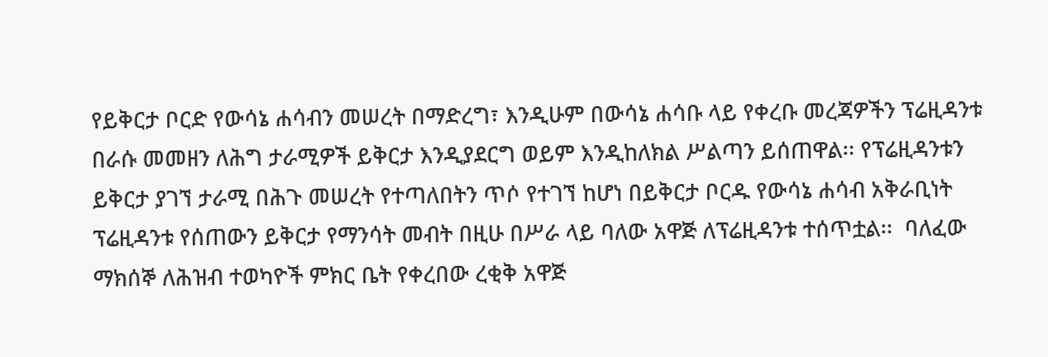የይቅርታ ቦርድ የውሳኔ ሐሳብን መሠረት በማድረግ፣ እንዲሁም በውሳኔ ሐሳቡ ላይ የቀረቡ መረጃዎችን ፕሬዚዳንቱ በራሱ መመዘን ለሕግ ታራሚዎች ይቅርታ እንዲያደርግ ወይም እንዲከለክል ሥልጣን ይሰጠዋል፡፡ የፕሬዚዳንቱን ይቅርታ ያገኘ ታራሚ በሕጉ መሠረት የተጣለበትን ጥሶ የተገኘ ከሆነ በይቅርታ ቦርዱ የውሳኔ ሐሳብ አቅራቢነት ፕሬዚዳንቱ የሰጠውን ይቅርታ የማንሳት መብት በዚሁ በሥራ ላይ ባለው አዋጅ ለፕሬዚዳንቱ ተሰጥቷል፡፡  ባለፈው ማክሰኞ ለሕዝብ ተወካዮች ምክር ቤት የቀረበው ረቂቅ አዋጅ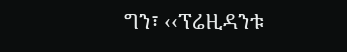ግን፣ ‹‹ፕሬዚዳንቱ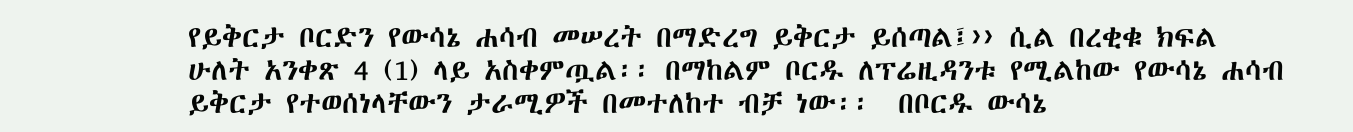የይቅርታ ቦርድን የውሳኔ ሐሳብ መሠረት በማድረግ ይቅርታ ይሰጣል፤›› ሲል በረቂቁ ክፍል ሁለት አንቀጽ 4 (1) ላይ አስቀምጧል፡፡ በማከልም ቦርዱ ለፕሬዚዳንቱ የሚልከው የውሳኔ ሐሳብ ይቅርታ የተወሰነላቸውን ታራሚዎች በመተለከተ ብቻ ነው፡፡  በቦርዱ ውሳኔ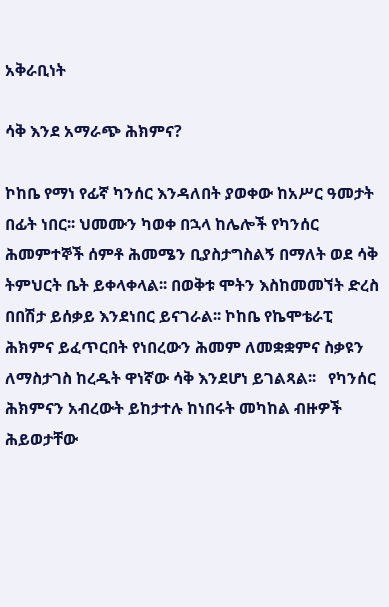አቅራቢነት

ሳቅ እንደ አማራጭ ሕክምና?

ኮከቤ የማነ የፊኛ ካንሰር እንዳለበት ያወቀው ከአሥር ዓመታት በፊት ነበር፡፡ ህመሙን ካወቀ በኋላ ከሌሎች የካንሰር ሕመምተኞች ሰምቶ ሕመሜን ቢያስታግስልኝ በማለት ወደ ሳቅ ትምህርት ቤት ይቀላቀላል፡፡ በወቅቱ ሞትን እስከመመኘት ድረስ በበሽታ ይሰቃይ እንደነበር ይናገራል፡፡ ኮከቤ የኬሞቴራፒ ሕክምና ይፈጥርበት የነበረውን ሕመም ለመቋቋምና ስቃዩን ለማስታገስ ከረዱት ዋነኛው ሳቅ እንደሆነ ይገልጻል፡፡   የካንሰር ሕክምናን አብረውት ይከታተሉ ከነበሩት መካከል ብዙዎች ሕይወታቸው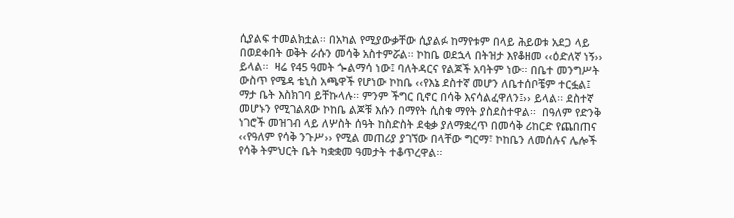ሲያልፍ ተመልክቷል፡፡ በአካል የሚያውቃቸው ሲያልፉ ከማየቱም በላይ ሕይወቱ አደጋ ላይ በወደቀበት ወቅት ራሱን መሳቅ አስተምሯል፡፡ ኮከቤ ወደኋላ በትዝታ እየቆዘመ ‹‹ዕድለኛ ነኝ›› ይላል፡፡  ዛሬ የ45 ዓመት ጐልማሳ ነው፤ ባለትዳርና የልጆች አባትም ነው፡፡ በቤተ መንግሥት ውስጥ የሜዳ ቴኒስ አጫዋች የሆነው ኮከቤ ‹‹የእኔ ደስተኛ መሆን ለቤተሰቦቼም ተርፏል፤ ማታ ቤት እስክገባ ይቸኩላሉ፡፡ ምንም ችግር ቢኖር በሳቅ እናሳልፈዋለን፤›› ይላል፡፡ ደስተኛ መሆኑን የሚገልጸው ኮከቤ ልጆቹ እሱን በማየት ሲስቁ ማየት ያስደስተዋል፡፡  በዓለም የድንቅ ነገሮች መዝገብ ላይ ለሦስት ሰዓት ከስድስት ደቂቃ ያለማቋረጥ በመሳቅ ሪከርድ የጨበጠና ‹‹የዓለም የሳቅ ንጉሥ›› የሚል መጠሪያ ያገኘው በላቸው ግርማ፣ ኮከቤን ለመሰሉና ሌሎች የሳቅ ትምህርት ቤት ካቋቋመ ዓመታት ተቆጥረዋል፡፡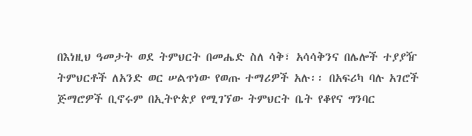በእነዚህ ዓመታት ወደ ትምህርት በመሔድ ስለ ሳቅ፣ አሳሳቅንና በሌሎች ተያያዥ ትምህርቶች ለአንድ ወር ሠልጥነው የወጡ ተማሪዎች አሉ፡፡ በአፍሪካ ባሉ አገሮች ጅማሮዎች ቢኖሩም በኢትዮጵያ የሚገኘው ትምህርት ቤት የቆየና ግንባር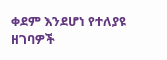ቀደም እንደሆነ የተለያዩ ዘገባዎች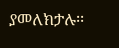ያመለክታሉ፡፡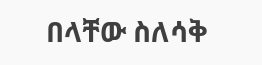በላቸው ስለሳቅ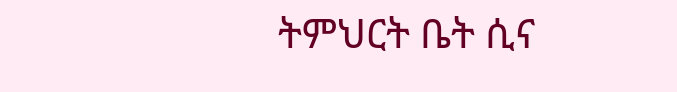ትምህርት ቤት ሲና